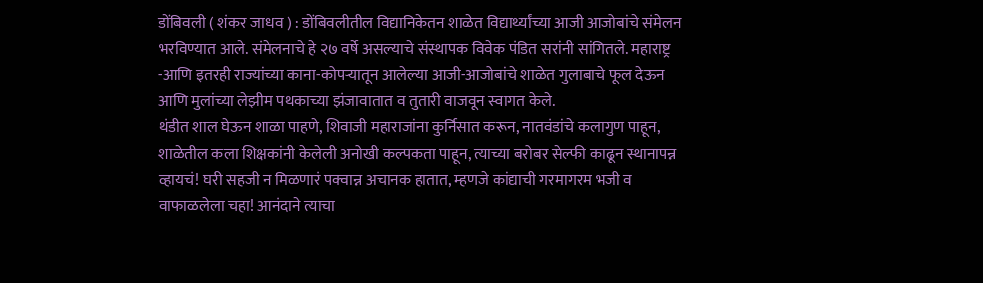डोंबिवली ( शंकर जाधव ) : डोंबिवलीतील विद्यानिकेतन शाळेत विद्यार्थ्यांच्या आजी आजोबांचे संमेलन भरविण्यात आले. संमेलनाचे हे २७ वर्षे असल्याचे संस्थापक विवेक पंडित सरांनी सांगितले. महाराष्ट्र -आणि इतरही राज्यांच्या काना-कोपऱ्यातून आलेल्या आजी-आजोबांचे शाळेत गुलाबाचे फूल देऊन आणि मुलांच्या लेझीम पथकाच्या झंजावातात व तुतारी वाजवून स्वागत केले.
थंडीत शाल घेऊन शाळा पाहणे, शिवाजी महाराजांना कुर्निसात करून, नातवंडांचे कलागुण पाहून, शाळेतील कला शिक्षकांनी केलेली अनोखी कल्पकता पाहून, त्याच्या बरोबर सेल्फी काढून स्थानापन्न व्हायचं! घरी सहजी न मिळणारं पक्वान्न अचानक हातात, म्हणजे कांद्याची गरमागरम भजी व वाफाळलेला चहा! आनंदाने त्याचा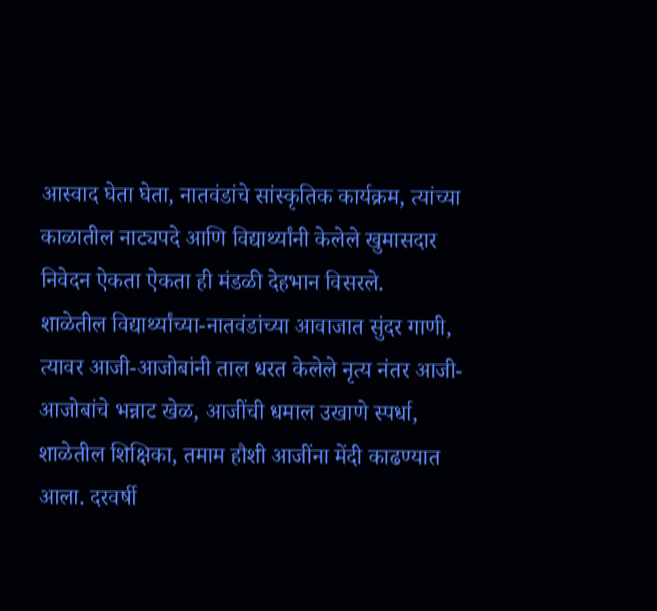आस्वाद घेता घेता, नातवंडांचे सांस्कृतिक कार्यक्रम, त्यांच्या काळातील नाट्यपदे आणि विद्यार्थ्यांनी केलेले खुमासदार निवेदन ऐकता ऐकता ही मंडळी देहभान विसरले.
शाळेतील विद्यार्थ्यांच्या-नातवंडांच्या आवाजात सुंदर गाणी, त्यावर आजी-आजोबांनी ताल धरत केलेले नृत्य नंतर आजी-आजोबांचे भन्नाट खेळ, आजींची धमाल उखाणे स्पर्धा, शाळेतील शिक्षिका, तमाम हौशी आजींना मेंदी काढण्यात आला. दरवर्षी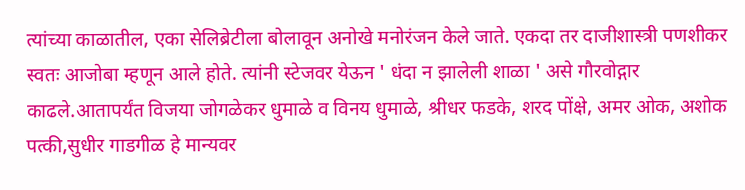त्यांच्या काळातील, एका सेलिब्रेटीला बोलावून अनोखे मनोरंजन केले जाते. एकदा तर दाजीशास्त्री पणशीकर स्वतः आजोबा म्हणून आले होते. त्यांनी स्टेजवर येऊन ' धंदा न झालेली शाळा ' असे गौरवोद्गार काढले.आतापर्यंत विजया जोगळेकर धुमाळे व विनय धुमाळे, श्रीधर फडके, शरद पोंक्षे, अमर ओक, अशोक पत्की,सुधीर गाडगीळ हे मान्यवर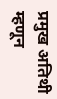प्रमुख अतिथी म्हणून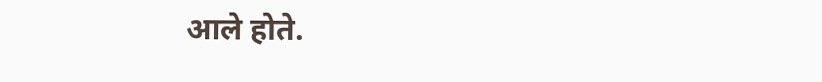आले होते.